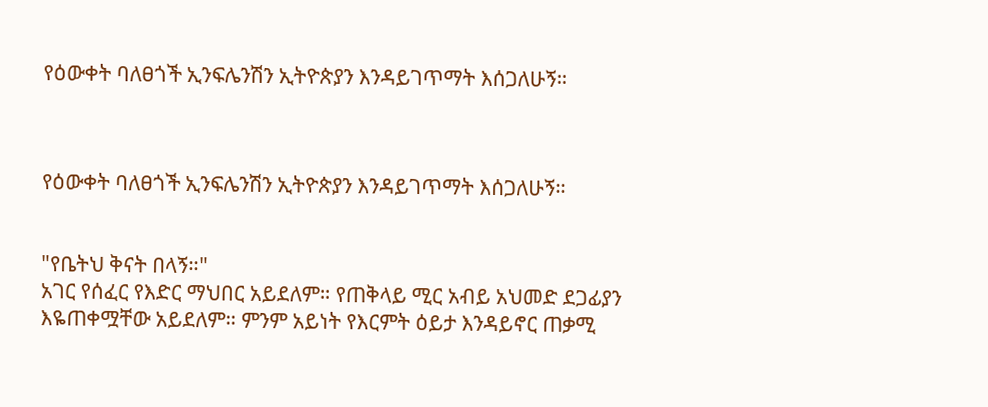የዕውቀት ባለፀጎች ኢንፍሌንሽን ኢትዮጵያን እንዳይገጥማት እሰጋለሁኝ።



የዕውቀት ባለፀጎች ኢንፍሌንሽን ኢትዮጵያን እንዳይገጥማት እሰጋለሁኝ።


"የቤትህ ቅናት በላኝ።"
አገር የሰፈር የእድር ማህበር አይደለም። የጠቅላይ ሚር አብይ አህመድ ደጋፊያን እዬጠቀሟቸው አይደለም። ምንም አይነት የእርምት ዕይታ እንዳይኖር ጠቃሚ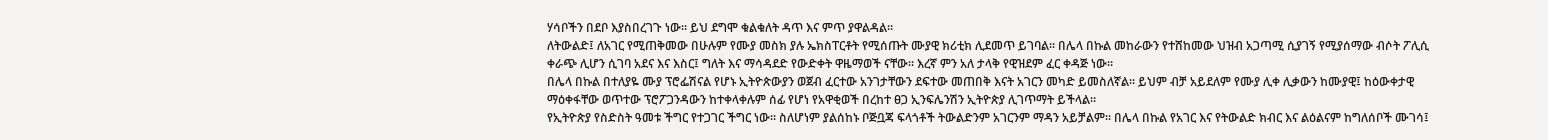ሃሳቦችን በደቦ እያስበረገጉ ነው። ይህ ደግሞ ቁልቁለት ዳጥ እና ምጥ ያዋልዳል።
ለትውልድ፤ ለአገር የሚጠቅመው በሁሉም የሙያ መስክ ያሉ ኤክስፐርቶት የሚሰጡት ሙያዊ ክሪቲክ ሊደመጥ ይገባል። በሌላ በኩል መከራውን የተሸከመው ህዝብ አጋጣሚ ሲያገኝ የሚያሰማው ብሶት ፖሊሲ ቀራጭ ሊሆን ሲገባ አደና እና እስር፤ ግለት እና ማሳዳደድ የውድቀት ዋዜማወች ናቸው። እረኛ ምን አለ ታላቅ የዊዝደም ፈር ቀዳጅ ነው።
በሌላ በኩል በተለያዬ ሙያ ፕሮፌሽናል የሆኑ ኢትዮጵውያን ወጀብ ፈርተው አንገታቸውን ደፍተው መጠበቅ እናት አገርን መካድ ይመስለኛል። ይህም ብቻ አይደለም የሙያ ሊቀ ሊቃውን ከሙያዊ፤ ከዕውቀታዊ ማዕቀፋቸው ወጥተው ፕሮፖጋንዳውን ከተቀላቀሉም ሰፊ የሆነ የአዋቂወች በረከተ ፀጋ ኢንፍሌንሽን ኢትዮጵያ ሊገጥማት ይችላል።
የኢትዮጵያ የስድስት ዓመቱ ችግር የተጋገር ችግር ነው። ስለሆነም ያልሰከኑ ቦጅቧጃ ፍላጎቶች ትውልድንም አገርንም ማዳን አይቻልም። በሌላ በኩል የአገር እና የትውልድ ክብር እና ልዕልናም ከግለሰቦች ሙገሳ፤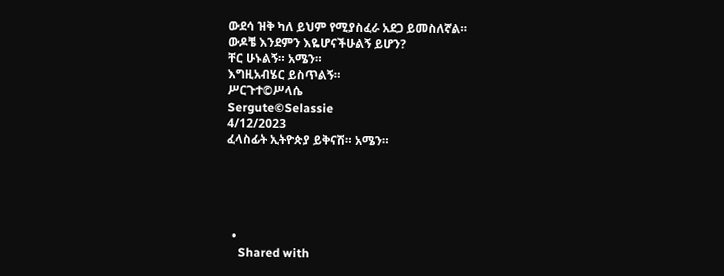ውደሳ ዝቅ ካለ ይህም የሚያስፈራ አደጋ ይመስለኛል።
ውዶቼ እንደምን እዬሆናችሁልኝ ይሆን?
ቸር ሁኑልኝ። አሜን።
እግዚአብሄር ይስጥልኝ።
ሥርጉተ©ሥላሴ
Sergute©Selassie
4/12/2023
ፈላስፊት ኢትዮጵያ ይቅናሽ። አሜን።





  •
    Shared with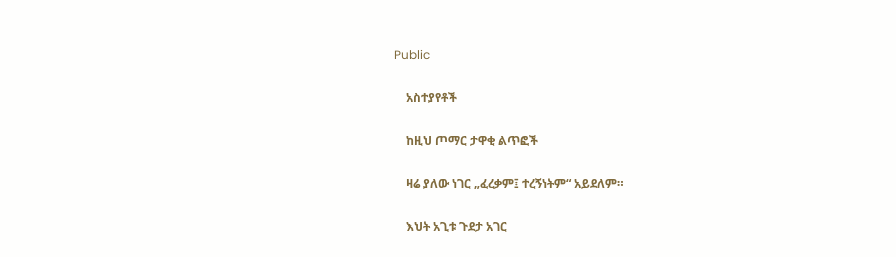Public

    አስተያየቶች

    ከዚህ ጦማር ታዋቂ ልጥፎች

    ዛሬ ያለው ነገር „ፈረቃም፤ ተረኝነትም“ አይደለም።

    እህት አጊቱ ጉደታ አገር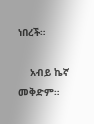ነበረች።

    አብይ ኬኛ መቅድም።